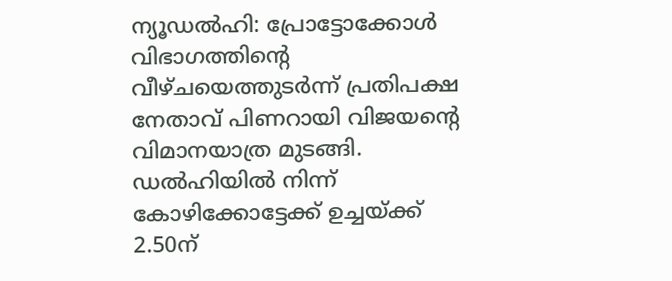ന്യൂഡൽഹി: പ്രോട്ടോക്കോൾ വിഭാഗത്തിന്റെ വീഴ്ചയെത്തുടർന്ന് പ്രതിപക്ഷ നേതാവ് പിണറായി വിജയന്റെ വിമാനയാത്ര മുടങ്ങി. ഡൽഹിയിൽ നിന്ന് കോഴിക്കോട്ടേക്ക് ഉച്ചയ്ക്ക് 2.50ന്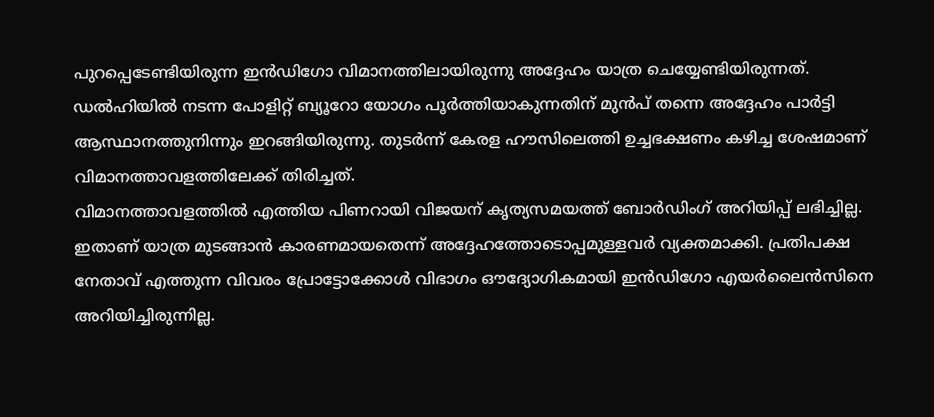പുറപ്പെടേണ്ടിയിരുന്ന ഇൻഡിഗോ വിമാനത്തിലായിരുന്നു അദ്ദേഹം യാത്ര ചെയ്യേണ്ടിയിരുന്നത്.
ഡൽഹിയിൽ നടന്ന പോളിറ്റ് ബ്യൂറോ യോഗം പൂർത്തിയാകുന്നതിന് മുൻപ് തന്നെ അദ്ദേഹം പാർട്ടി ആസ്ഥാനത്തുനിന്നും ഇറങ്ങിയിരുന്നു. തുടർന്ന് കേരള ഹൗസിലെത്തി ഉച്ചഭക്ഷണം കഴിച്ച ശേഷമാണ് വിമാനത്താവളത്തിലേക്ക് തിരിച്ചത്.
വിമാനത്താവളത്തിൽ എത്തിയ പിണറായി വിജയന് കൃത്യസമയത്ത് ബോർഡിംഗ് അറിയിപ്പ് ലഭിച്ചില്ല. ഇതാണ് യാത്ര മുടങ്ങാൻ കാരണമായതെന്ന് അദ്ദേഹത്തോടൊപ്പമുള്ളവർ വ്യക്തമാക്കി. പ്രതിപക്ഷ നേതാവ് എത്തുന്ന വിവരം പ്രോട്ടോക്കോൾ വിഭാഗം ഔദ്യോഗികമായി ഇൻഡിഗോ എയർലൈൻസിനെ അറിയിച്ചിരുന്നില്ല.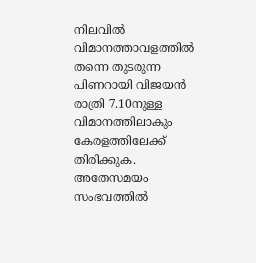നിലവിൽ വിമാനത്താവളത്തിൽ തന്നെ തുടരുന്ന പിണറായി വിജയൻ രാത്രി 7.10നുള്ള വിമാനത്തിലാകും കേരളത്തിലേക്ക് തിരിക്കുക. അതേസമയം സംഭവത്തിൽ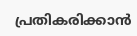പ്രതികരിക്കാൻ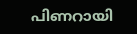പിണറായി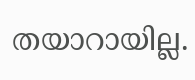തയാറായില്ല.